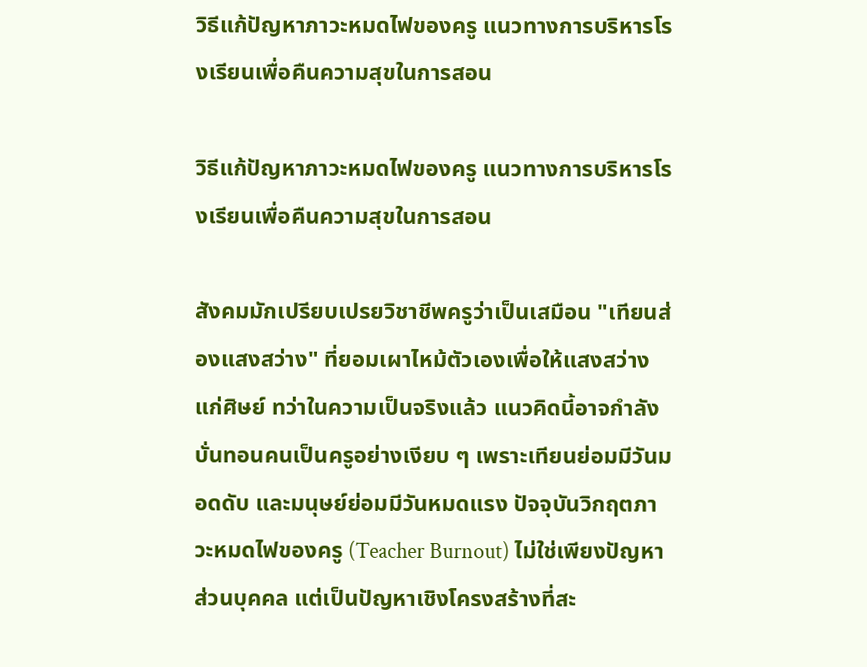วิธีแก้ปัญหาภาวะหมดไฟของครู แนวทางการบริหารโรงเรียนเพื่อคืนความสุขในการสอน

วิธีแก้ปัญหาภาวะหมดไฟของครู แนวทางการบริหารโรงเรียนเพื่อคืนความสุขในการสอน

สังคมมักเปรียบเปรยวิชาชีพครูว่าเป็นเสมือน "เทียนส่องแสงสว่าง" ที่ยอมเผาไหม้ตัวเองเพื่อให้แสงสว่างแก่ศิษย์ ทว่าในความเป็นจริงแล้ว แนวคิดนี้อาจกำลังบั่นทอนคนเป็นครูอย่างเงียบ ๆ เพราะเทียนย่อมมีวันมอดดับ และมนุษย์ย่อมมีวันหมดแรง ปัจจุบันวิกฤตภาวะหมดไฟของครู (Teacher Burnout) ไม่ใช่เพียงปัญหาส่วนบุคคล แต่เป็นปัญหาเชิงโครงสร้างที่สะ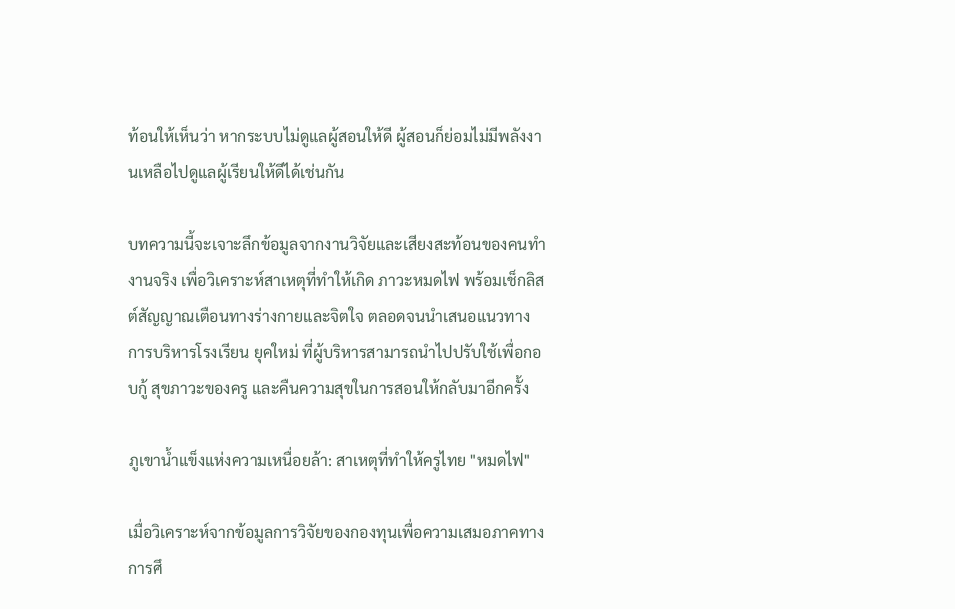ท้อนให้เห็นว่า หากระบบไม่ดูแลผู้สอนให้ดี ผู้สอนก็ย่อมไม่มีพลังงานเหลือไปดูแลผู้เรียนให้ดีได้เช่นกัน

บทความนี้จะเจาะลึกข้อมูลจากงานวิจัยและเสียงสะท้อนของคนทำงานจริง เพื่อวิเคราะห์สาเหตุที่ทำให้เกิด ภาวะหมดไฟ พร้อมเช็กลิสต์สัญญาณเตือนทางร่างกายและจิตใจ ตลอดจนนำเสนอแนวทาง การบริหารโรงเรียน ยุคใหม่ ที่ผู้บริหารสามารถนำไปปรับใช้เพื่อกอบกู้ สุขภาวะของครู และคืนความสุขในการสอนให้กลับมาอีกครั้ง

ภูเขาน้ำแข็งแห่งความเหนื่อยล้า: สาเหตุที่ทำให้ครูไทย "หมดไฟ"

เมื่อวิเคราะห์จากข้อมูลการวิจัยของกองทุนเพื่อความเสมอภาคทางการศึ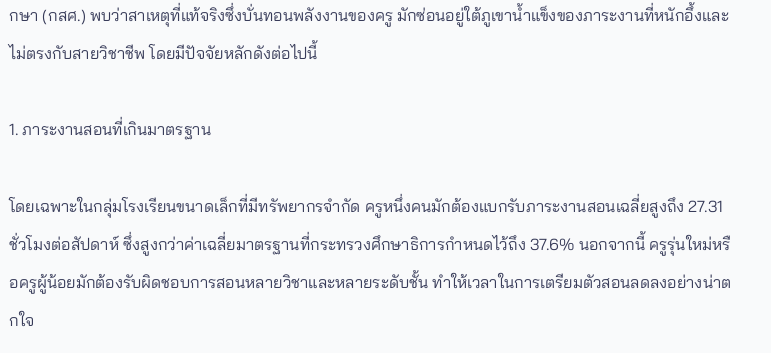กษา (กสศ.) พบว่าสาเหตุที่แท้จริงซึ่งบั่นทอนพลังงานของครู มักซ่อนอยู่ใต้ภูเขาน้ำแข็งของภาระงานที่หนักอึ้งและไม่ตรงกับสายวิชาชีพ โดยมีปัจจัยหลักดังต่อไปนี้

1. ภาระงานสอนที่เกินมาตรฐาน

โดยเฉพาะในกลุ่มโรงเรียนขนาดเล็กที่มีทรัพยากรจำกัด ครูหนึ่งคนมักต้องแบกรับภาระงานสอนเฉลี่ยสูงถึง 27.31 ชั่วโมงต่อสัปดาห์ ซึ่งสูงกว่าค่าเฉลี่ยมาตรฐานที่กระทรวงศึกษาธิการกำหนดไว้ถึง 37.6% นอกจากนี้ ครูรุ่นใหม่หรือครูผู้น้อยมักต้องรับผิดชอบการสอนหลายวิชาและหลายระดับชั้น ทำให้เวลาในการเตรียมตัวสอนลดลงอย่างน่าตกใจ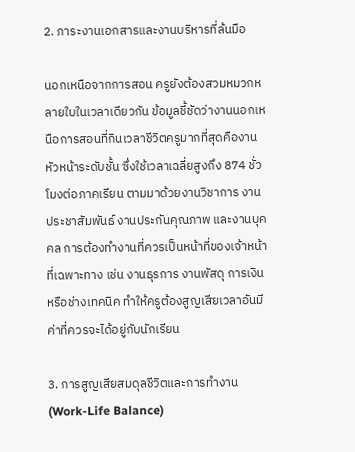2. ภาระงานเอกสารและงานบริหารที่ล้นมือ

นอกเหนือจากการสอน ครูยังต้องสวมหมวกหลายใบในเวลาเดียวกัน ข้อมูลชี้ชัดว่างานนอกเหนือการสอนที่กินเวลาชีวิตครูมากที่สุดคืองานหัวหน้าระดับชั้น ซึ่งใช้เวลาเฉลี่ยสูงถึง 874 ชั่วโมงต่อภาคเรียน ตามมาด้วยงานวิชาการ งานประชาสัมพันธ์ งานประกันคุณภาพ และงานบุคคล การต้องทำงานที่ควรเป็นหน้าที่ของเจ้าหน้าที่เฉพาะทาง เช่น งานธุรการ งานพัสดุ การเงิน หรือช่างเทคนิค ทำให้ครูต้องสูญเสียเวลาอันมีค่าที่ควรจะได้อยู่กับนักเรียน

3. การสูญเสียสมดุลชีวิตและการทำงาน (Work-Life Balance)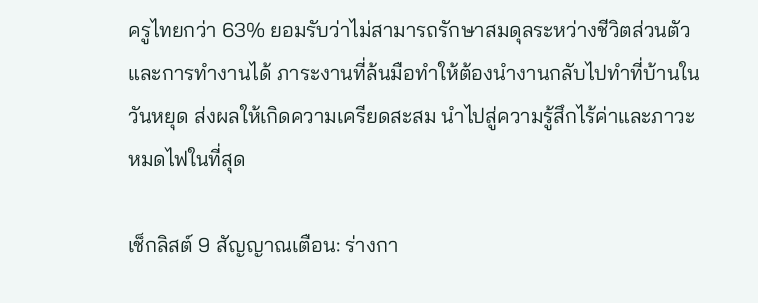ครูไทยกว่า 63% ยอมรับว่าไม่สามารถรักษาสมดุลระหว่างชีวิตส่วนตัวและการทำงานได้ ภาระงานที่ล้นมือทำให้ต้องนำงานกลับไปทำที่บ้านในวันหยุด ส่งผลให้เกิดความเครียดสะสม นำไปสู่ความรู้สึกไร้ค่าและภาวะหมดไฟในที่สุด

เช็กลิสต์ 9 สัญญาณเตือน: ร่างกา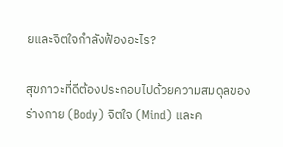ยและจิตใจกำลังฟ้องอะไร?

สุขภาวะที่ดีต้องประกอบไปด้วยความสมดุลของร่างกาย (Body) จิตใจ (Mind) และค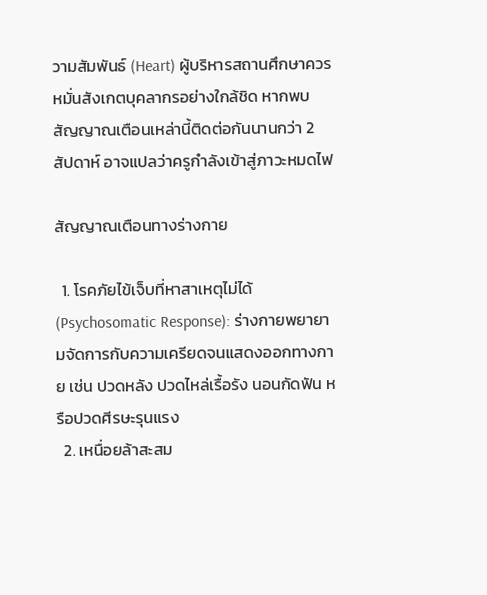วามสัมพันธ์ (Heart) ผู้บริหารสถานศึกษาควรหมั่นสังเกตบุคลากรอย่างใกล้ชิด หากพบสัญญาณเตือนเหล่านี้ติดต่อกันนานกว่า 2 สัปดาห์ อาจแปลว่าครูกำลังเข้าสู่ภาวะหมดไฟ

สัญญาณเตือนทางร่างกาย

  1. โรคภัยไข้เจ็บที่หาสาเหตุไม่ได้ (Psychosomatic Response): ร่างกายพยายามจัดการกับความเครียดจนแสดงออกทางกาย เช่น ปวดหลัง ปวดไหล่เรื้อรัง นอนกัดฟัน หรือปวดศีรษะรุนแรง
  2. เหนื่อยล้าสะสม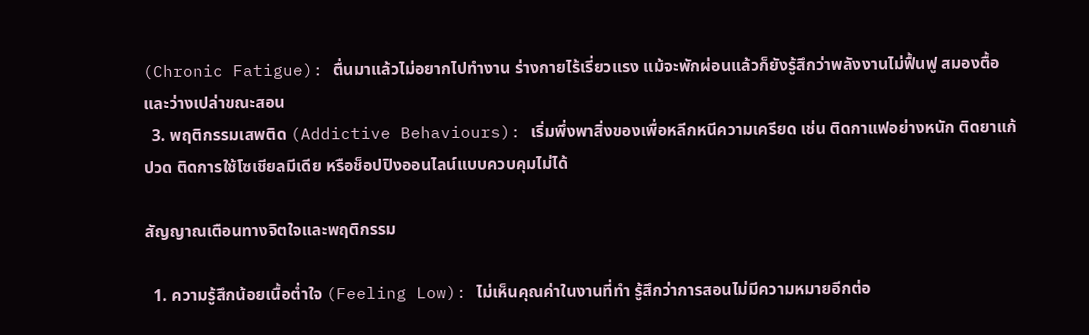(Chronic Fatigue): ตื่นมาแล้วไม่อยากไปทำงาน ร่างกายไร้เรี่ยวแรง แม้จะพักผ่อนแล้วก็ยังรู้สึกว่าพลังงานไม่ฟื้นฟู สมองตื้อและว่างเปล่าขณะสอน
  3. พฤติกรรมเสพติด (Addictive Behaviours): เริ่มพึ่งพาสิ่งของเพื่อหลีกหนีความเครียด เช่น ติดกาแฟอย่างหนัก ติดยาแก้ปวด ติดการใช้โซเชียลมีเดีย หรือช็อปปิงออนไลน์แบบควบคุมไม่ได้

สัญญาณเตือนทางจิตใจและพฤติกรรม

  1. ความรู้สึกน้อยเนื้อต่ำใจ (Feeling Low): ไม่เห็นคุณค่าในงานที่ทำ รู้สึกว่าการสอนไม่มีความหมายอีกต่อ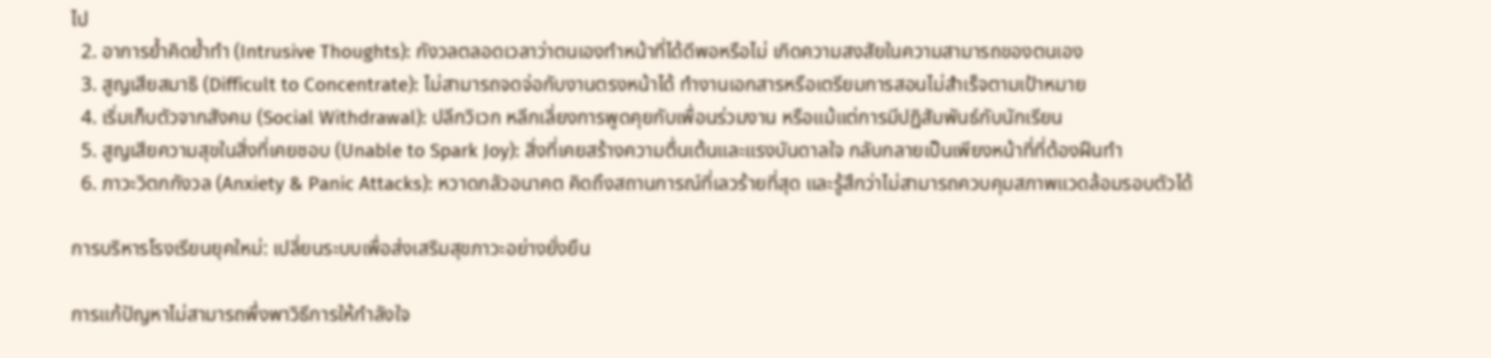ไป
  2. อาการย้ำคิดย้ำทำ (Intrusive Thoughts): กังวลตลอดเวลาว่าตนเองทำหน้าที่ได้ดีพอหรือไม่ เกิดความสงสัยในความสามารถของตนเอง
  3. สูญเสียสมาธิ (Difficult to Concentrate): ไม่สามารถจดจ่อกับงานตรงหน้าได้ ทำงานเอกสารหรือเตรียมการสอนไม่สำเร็จตามเป้าหมาย
  4. เริ่มเก็บตัวจากสังคม (Social Withdrawal): ปลีกวิเวก หลีกเลี่ยงการพูดคุยกับเพื่อนร่วมงาน หรือแม้แต่การมีปฏิสัมพันธ์กับนักเรียน
  5. สูญเสียความสุขในสิ่งที่เคยชอบ (Unable to Spark Joy): สิ่งที่เคยสร้างความตื่นเต้นและแรงบันดาลใจ กลับกลายเป็นเพียงหน้าที่ที่ต้องฝืนทำ
  6. ภาวะวิตกกังวล (Anxiety & Panic Attacks): หวาดกลัวอนาคต คิดถึงสถานการณ์ที่เลวร้ายที่สุด และรู้สึกว่าไม่สามารถควบคุมสภาพแวดล้อมรอบตัวได้

การบริหารโรงเรียนยุคใหม่: เปลี่ยนระบบเพื่อส่งเสริมสุขภาวะอย่างยั่งยืน

การแก้ปัญหาไม่สามารถพึ่งพาวิธีการให้กำลังใจ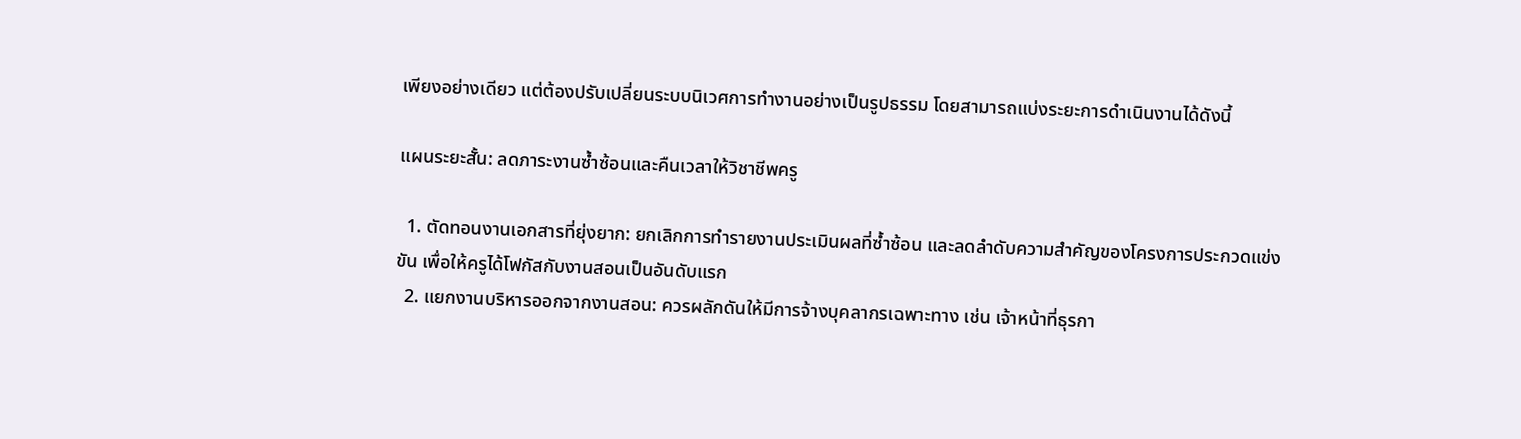เพียงอย่างเดียว แต่ต้องปรับเปลี่ยนระบบนิเวศการทำงานอย่างเป็นรูปธรรม โดยสามารถแบ่งระยะการดำเนินงานได้ดังนี้

แผนระยะสั้น: ลดภาระงานซ้ำซ้อนและคืนเวลาให้วิชาชีพครู

  1. ตัดทอนงานเอกสารที่ยุ่งยาก: ยกเลิกการทำรายงานประเมินผลที่ซ้ำซ้อน และลดลำดับความสำคัญของโครงการประกวดแข่งขัน เพื่อให้ครูได้โฟกัสกับงานสอนเป็นอันดับแรก
  2. แยกงานบริหารออกจากงานสอน: ควรผลักดันให้มีการจ้างบุคลากรเฉพาะทาง เช่น เจ้าหน้าที่ธุรกา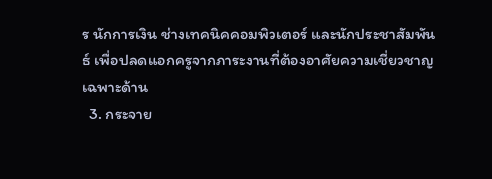ร นักการเงิน ช่างเทคนิคคอมพิวเตอร์ และนักประชาสัมพันธ์ เพื่อปลดแอกครูจากภาระงานที่ต้องอาศัยความเชี่ยวชาญเฉพาะด้าน
  3. กระจาย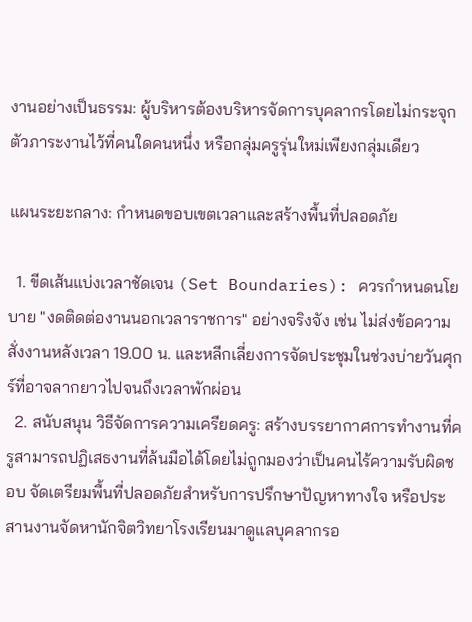งานอย่างเป็นธรรม: ผู้บริหารต้องบริหารจัดการบุคลากรโดยไม่กระจุกตัวภาระงานไว้ที่คนใดคนหนึ่ง หรือกลุ่มครูรุ่นใหม่เพียงกลุ่มเดียว

แผนระยะกลาง: กำหนดขอบเขตเวลาและสร้างพื้นที่ปลอดภัย

  1. ขีดเส้นแบ่งเวลาชัดเจน (Set Boundaries): ควรกำหนดนโยบาย "งดติดต่องานนอกเวลาราชการ" อย่างจริงจัง เช่น ไม่ส่งข้อความสั่งงานหลังเวลา 19.00 น. และหลีกเลี่ยงการจัดประชุมในช่วงบ่ายวันศุกร์ที่อาจลากยาวไปจนถึงเวลาพักผ่อน
  2. สนับสนุน วิธีจัดการความเครียดครู: สร้างบรรยากาศการทำงานที่ครูสามารถปฏิเสธงานที่ล้นมือได้โดยไม่ถูกมองว่าเป็นคนไร้ความรับผิดชอบ จัดเตรียมพื้นที่ปลอดภัยสำหรับการปรึกษาปัญหาทางใจ หรือประสานงานจัดหานักจิตวิทยาโรงเรียนมาดูแลบุคลากรอ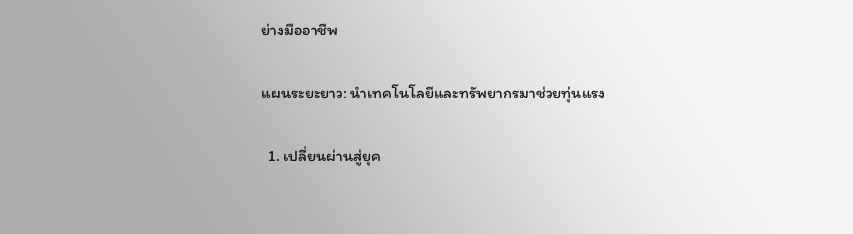ย่างมืออาชีพ

แผนระยะยาว: นำเทคโนโลยีและทรัพยากรมาช่วยทุ่นแรง

  1. เปลี่ยนผ่านสู่ยุค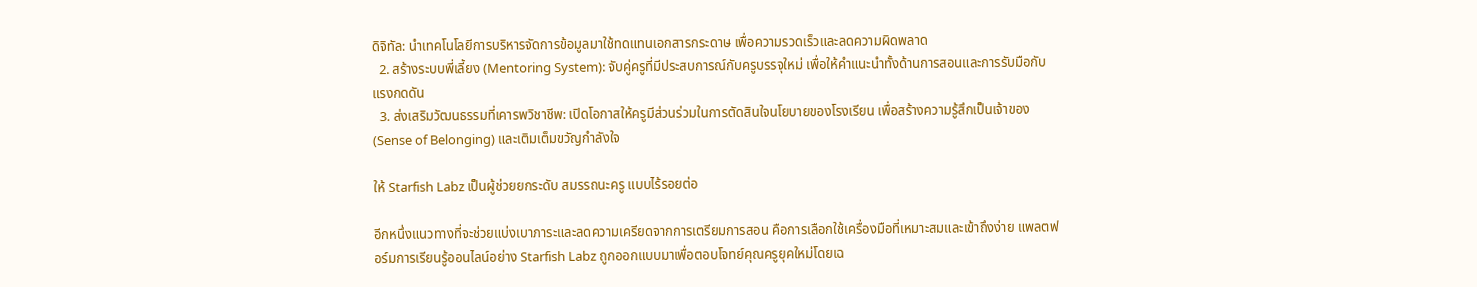ดิจิทัล: นำเทคโนโลยีการบริหารจัดการข้อมูลมาใช้ทดแทนเอกสารกระดาษ เพื่อความรวดเร็วและลดความผิดพลาด
  2. สร้างระบบพี่เลี้ยง (Mentoring System): จับคู่ครูที่มีประสบการณ์กับครูบรรจุใหม่ เพื่อให้คำแนะนำทั้งด้านการสอนและการรับมือกับแรงกดดัน
  3. ส่งเสริมวัฒนธรรมที่เคารพวิชาชีพ: เปิดโอกาสให้ครูมีส่วนร่วมในการตัดสินใจนโยบายของโรงเรียน เพื่อสร้างความรู้สึกเป็นเจ้าของ (Sense of Belonging) และเติมเต็มขวัญกำลังใจ

ให้ Starfish Labz เป็นผู้ช่วยยกระดับ สมรรถนะครู แบบไร้รอยต่อ

อีกหนึ่งแนวทางที่จะช่วยแบ่งเบาภาระและลดความเครียดจากการเตรียมการสอน คือการเลือกใช้เครื่องมือที่เหมาะสมและเข้าถึงง่าย แพลตฟอร์มการเรียนรู้ออนไลน์อย่าง Starfish Labz ถูกออกแบบมาเพื่อตอบโจทย์คุณครูยุคใหม่โดยเฉ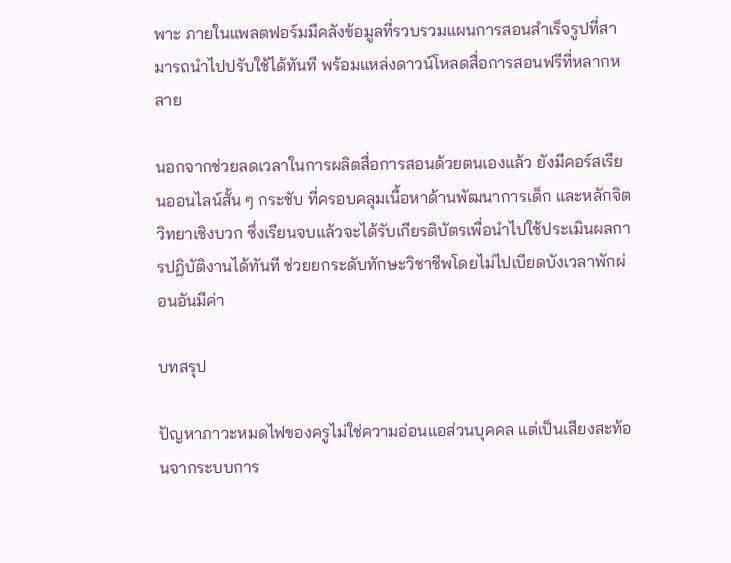พาะ ภายในแพลตฟอร์มมีคลังข้อมูลที่รวบรวมแผนการสอนสำเร็จรูปที่สามารถนำไปปรับใช้ได้ทันที พร้อมแหล่งดาวน์โหลดสื่อการสอนฟรีที่หลากหลาย

นอกจากช่วยลดเวลาในการผลิตสื่อการสอนด้วยตนเองแล้ว ยังมีคอร์สเรียนออนไลน์สั้น ๆ กระชับ ที่ครอบคลุมเนื้อหาด้านพัฒนาการเด็ก และหลักจิตวิทยาเชิงบวก ซึ่งเรียนจบแล้วจะได้รับเกียรติบัตรเพื่อนำไปใช้ประเมินผลการปฏิบัติงานได้ทันที ช่วยยกระดับทักษะวิชาชีพโดยไม่ไปเบียดบังเวลาพักผ่อนอันมีค่า

บทสรุป

ปัญหาภาวะหมดไฟของครูไม่ใช่ความอ่อนแอส่วนบุคคล แต่เป็นเสียงสะท้อนจากระบบการ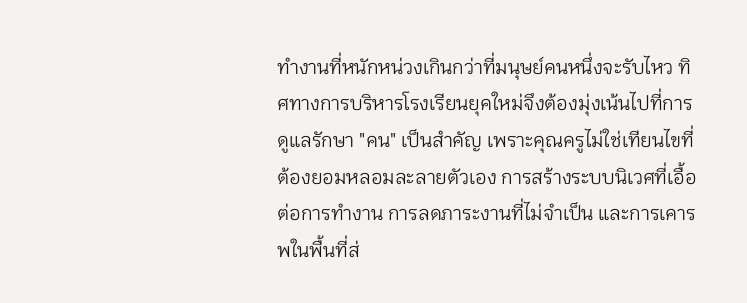ทำงานที่หนักหน่วงเกินกว่าที่มนุษย์คนหนึ่งจะรับไหว ทิศทางการบริหารโรงเรียนยุคใหม่จึงต้องมุ่งเน้นไปที่การดูแลรักษา "คน" เป็นสำคัญ เพราะคุณครูไม่ใช่เทียนไขที่ต้องยอมหลอมละลายตัวเอง การสร้างระบบนิเวศที่เอื้อต่อการทำงาน การลดภาระงานที่ไม่จำเป็น และการเคารพในพื้นที่ส่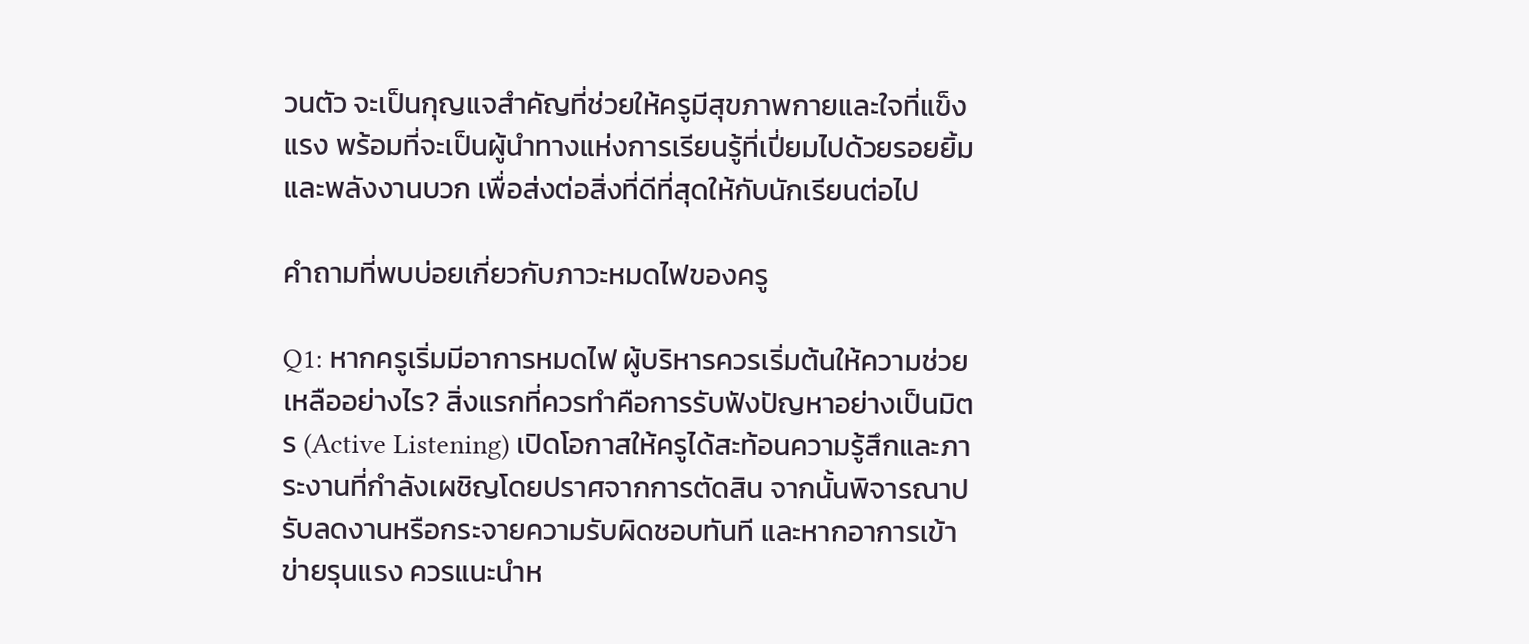วนตัว จะเป็นกุญแจสำคัญที่ช่วยให้ครูมีสุขภาพกายและใจที่แข็งแรง พร้อมที่จะเป็นผู้นำทางแห่งการเรียนรู้ที่เปี่ยมไปด้วยรอยยิ้มและพลังงานบวก เพื่อส่งต่อสิ่งที่ดีที่สุดให้กับนักเรียนต่อไป

คำถามที่พบบ่อยเกี่ยวกับภาวะหมดไฟของครู

Q1: หากครูเริ่มมีอาการหมดไฟ ผู้บริหารควรเริ่มต้นให้ความช่วยเหลืออย่างไร? สิ่งแรกที่ควรทำคือการรับฟังปัญหาอย่างเป็นมิตร (Active Listening) เปิดโอกาสให้ครูได้สะท้อนความรู้สึกและภาระงานที่กำลังเผชิญโดยปราศจากการตัดสิน จากนั้นพิจารณาปรับลดงานหรือกระจายความรับผิดชอบทันที และหากอาการเข้าข่ายรุนแรง ควรแนะนำห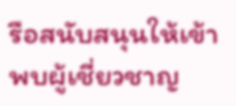รือสนับสนุนให้เข้าพบผู้เชี่ยวชาญ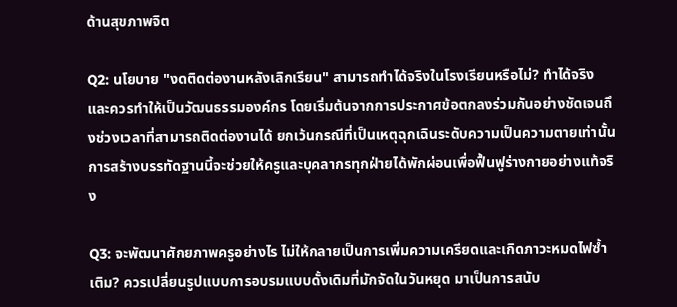ด้านสุขภาพจิต

Q2: นโยบาย "งดติดต่องานหลังเลิกเรียน" สามารถทำได้จริงในโรงเรียนหรือไม่? ทำได้จริงและควรทำให้เป็นวัฒนธรรมองค์กร โดยเริ่มต้นจากการประกาศข้อตกลงร่วมกันอย่างชัดเจนถึงช่วงเวลาที่สามารถติดต่องานได้ ยกเว้นกรณีที่เป็นเหตุฉุกเฉินระดับความเป็นความตายเท่านั้น การสร้างบรรทัดฐานนี้จะช่วยให้ครูและบุคลากรทุกฝ่ายได้พักผ่อนเพื่อฟื้นฟูร่างกายอย่างแท้จริง

Q3: จะพัฒนาศักยภาพครูอย่างไร ไม่ให้กลายเป็นการเพิ่มความเครียดและเกิดภาวะหมดไฟซ้ำเติม? ควรเปลี่ยนรูปแบบการอบรมแบบดั้งเดิมที่มักจัดในวันหยุด มาเป็นการสนับ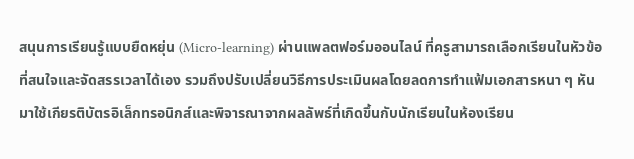สนุนการเรียนรู้แบบยืดหยุ่น (Micro-learning) ผ่านแพลตฟอร์มออนไลน์ ที่ครูสามารถเลือกเรียนในหัวข้อที่สนใจและจัดสรรเวลาได้เอง รวมถึงปรับเปลี่ยนวิธีการประเมินผลโดยลดการทำแฟ้มเอกสารหนา ๆ หันมาใช้เกียรติบัตรอิเล็กทรอนิกส์และพิจารณาจากผลลัพธ์ที่เกิดขึ้นกับนักเรียนในห้องเรียน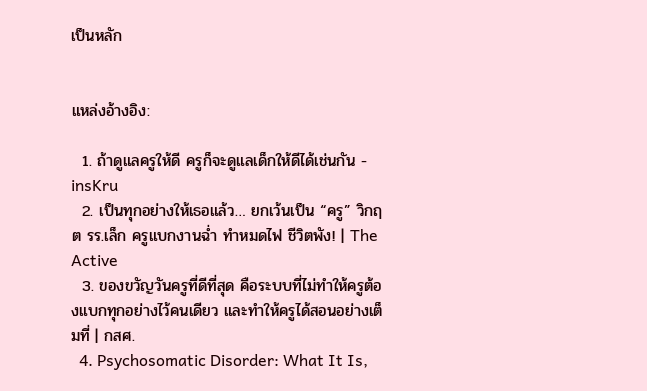เป็นหลัก


แหล่งอ้างอิง:

  1. ถ้าดูแลครูให้ดี ครูก็จะดูแลเด็กให้ดีได้เช่นกัน - insKru
  2. เป็นทุกอย่างให้เธอแล้ว… ยกเว้นเป็น “ครู” วิกฤต รร.เล็ก ครูแบกงานฉ่ำ ทำหมดไฟ ชีวิตพัง! | The Active
  3. ของขวัญวันครูที่ดีที่สุด คือระบบที่ไม่ทำให้ครูต้องแบกทุกอย่างไว้คนเดียว และทำให้ครูได้สอนอย่างเต็มที่ | กสศ.
  4. Psychosomatic Disorder: What It Is,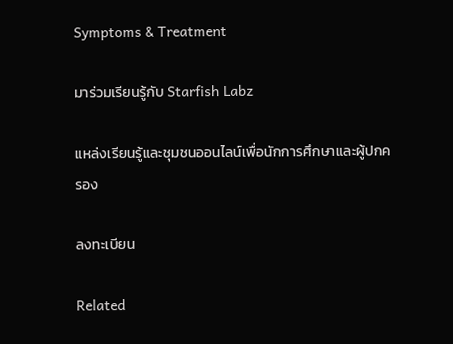Symptoms & Treatment

มาร่วมเรียนรู้กับ Starfish Labz

แหล่งเรียนรู้และชุมชนออนไลน์เพื่อนักการศึกษาและผู้ปกครอง

ลงทะเบียน

Related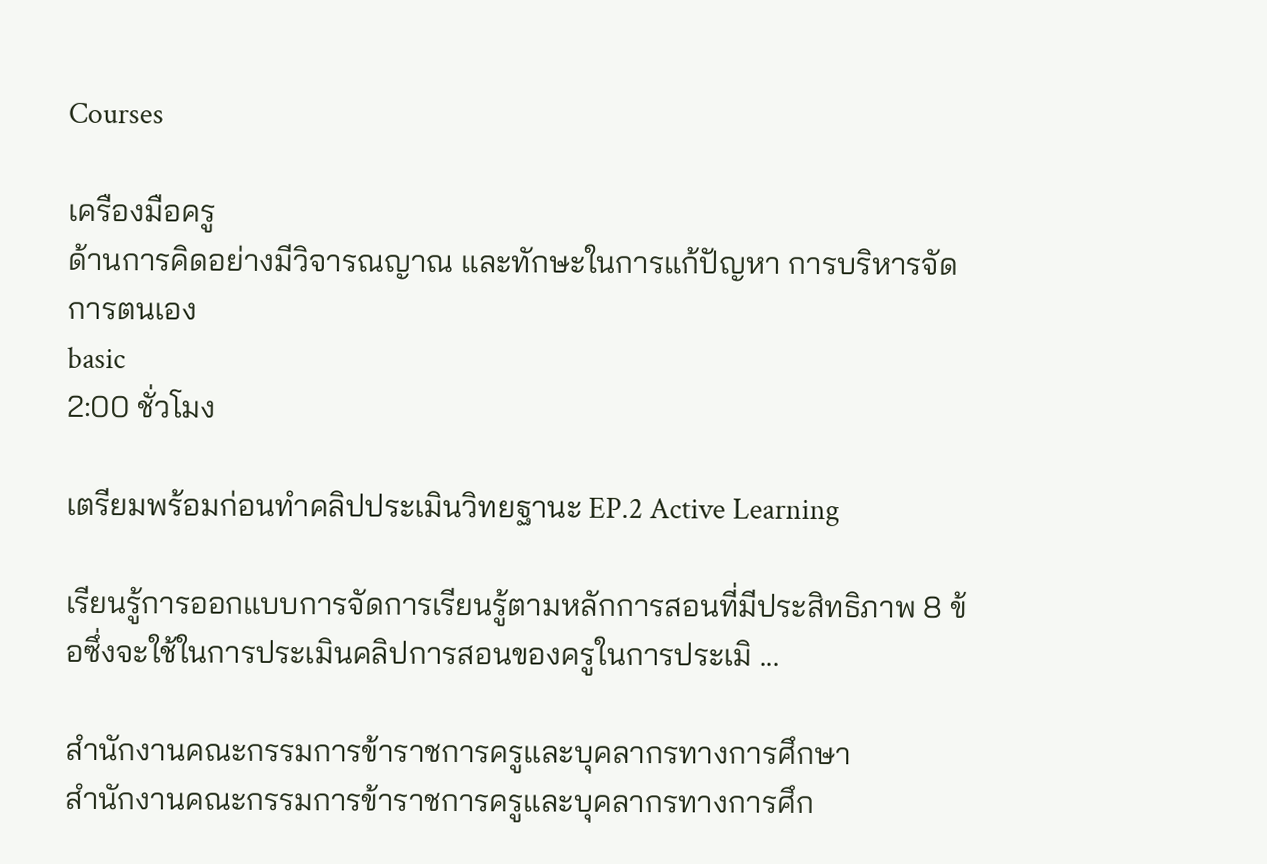Courses

เครืองมือครู
ด้านการคิดอย่างมีวิจารณญาณ และทักษะในการแก้ปัญหา การบริหารจัดการตนเอง
basic
2:00 ชั่วโมง

เตรียมพร้อมก่อนทำคลิปประเมินวิทยฐานะ EP.2 Active Learning

เรียนรู้การออกแบบการจัดการเรียนรู้ตามหลักการสอนที่มีประสิทธิภาพ 8 ข้อซึ่งจะใช้ในการประเมินคลิปการสอนของครูในการประเมิ ...

สำนักงานคณะกรรมการข้าราชการครูและบุคลากรทางการศึกษา
สำนักงานคณะกรรมการข้าราชการครูและบุคลากรทางการศึก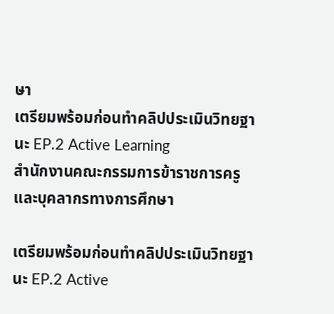ษา
เตรียมพร้อมก่อนทำคลิปประเมินวิทยฐานะ EP.2 Active Learning
สำนักงานคณะกรรมการข้าราชการครูและบุคลากรทางการศึกษา

เตรียมพร้อมก่อนทำคลิปประเมินวิทยฐานะ EP.2 Active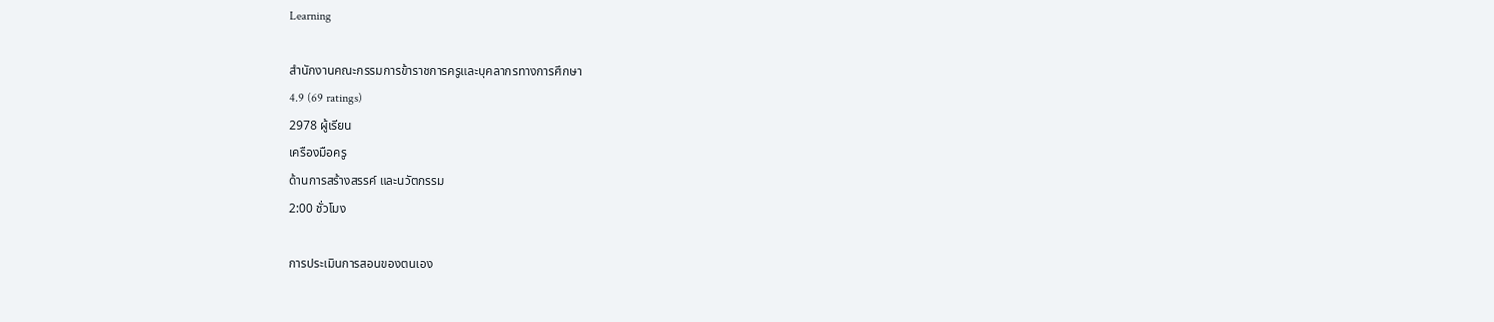Learning

สำนักงานคณะกรรมการข้าราชการครูและบุคลากรทางการศึกษา
4.9 (69 ratings)
2978 ผู้เรียน
เครืองมือครู
ด้านการสร้างสรรค์ และนวัตกรรม
2:00 ชั่วโมง

การประเมินการสอนของตนเอง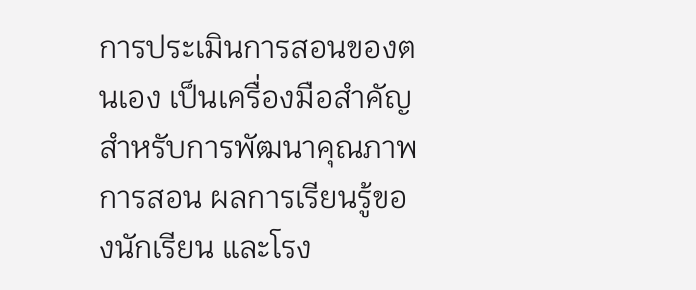การประเมินการสอนของตนเอง เป็นเครื่องมือสำคัญสำหรับการพัฒนาคุณภาพการสอน ผลการเรียนรู้ของนักเรียน และโรง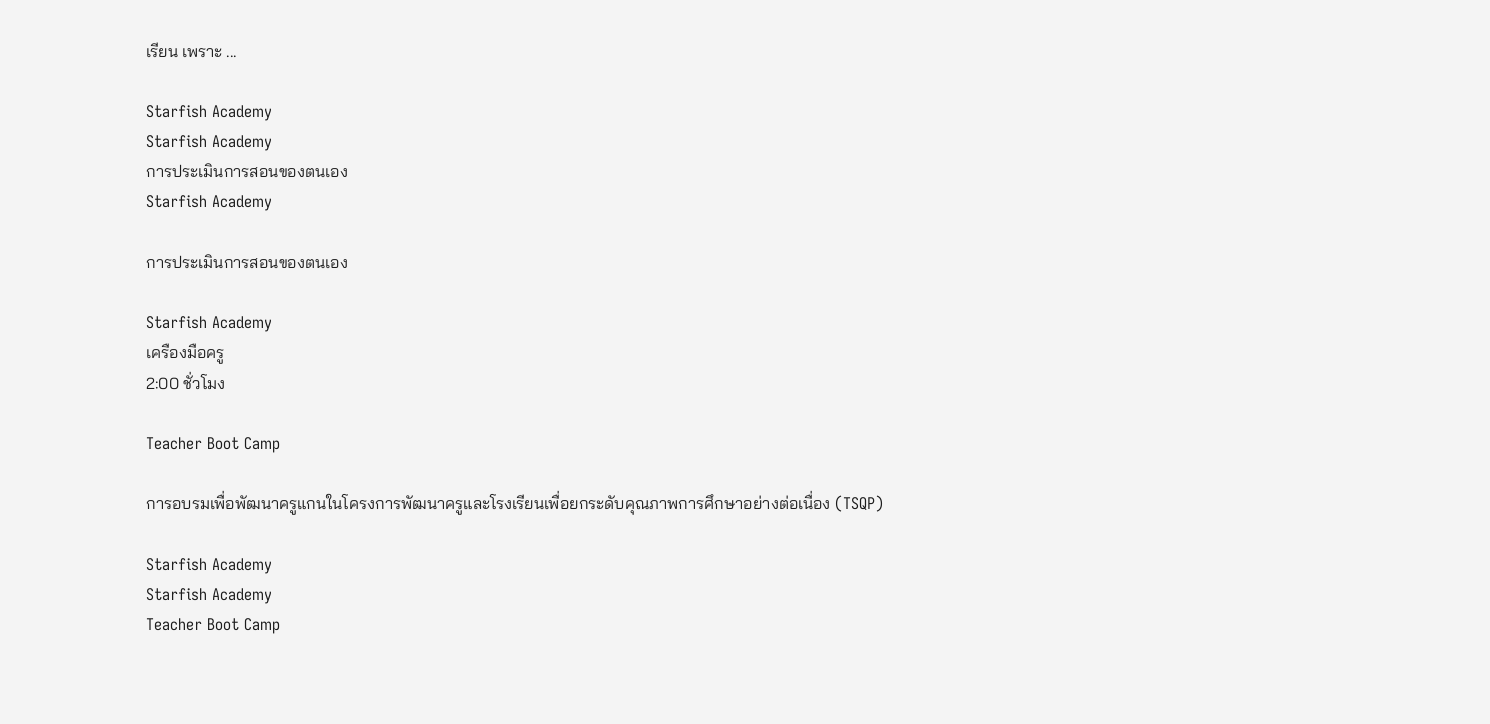เรียน เพราะ ...

Starfish Academy
Starfish Academy
การประเมินการสอนของตนเอง
Starfish Academy

การประเมินการสอนของตนเอง

Starfish Academy
เครืองมือครู
2:00 ชั่วโมง

Teacher Boot Camp

การอบรมเพื่อพัฒนาครูแกนในโครงการพัฒนาครูและโรงเรียนเพื่อยกระดับคุณภาพการศึกษาอย่างต่อเนื่อง (TSQP)

Starfish Academy
Starfish Academy
Teacher Boot Camp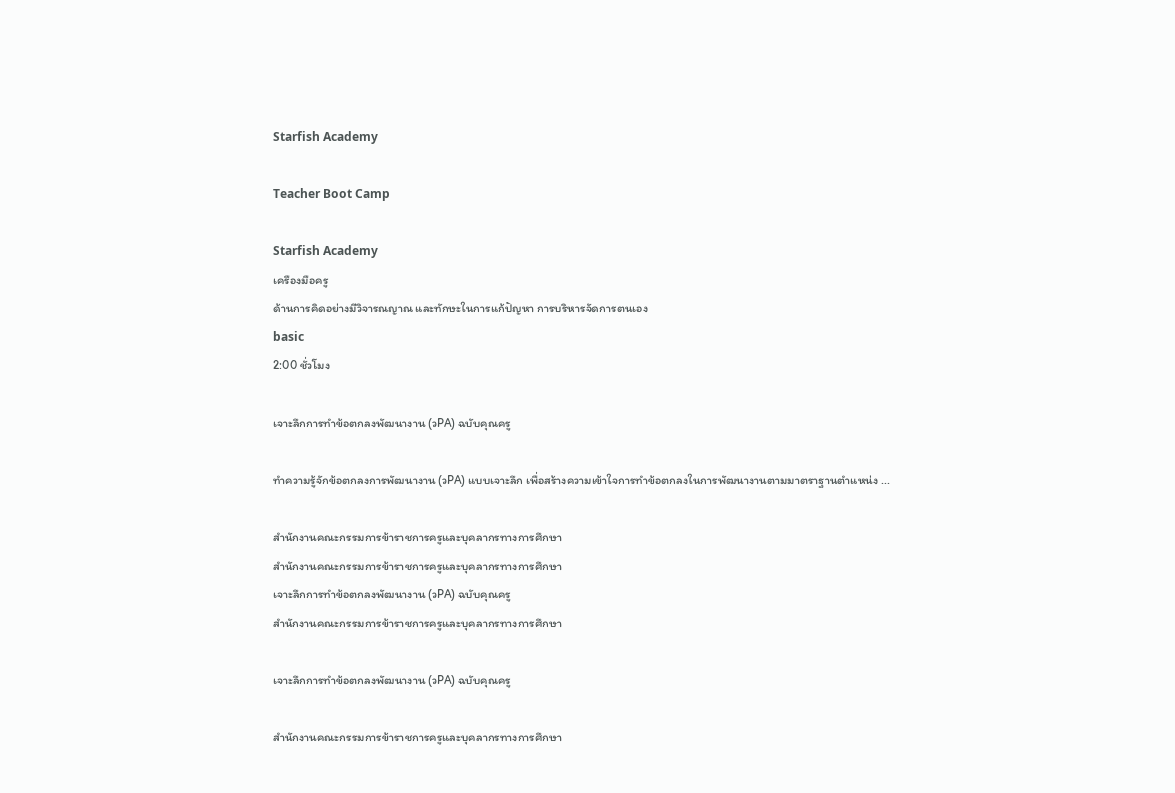Starfish Academy

Teacher Boot Camp

Starfish Academy
เครืองมือครู
ด้านการคิดอย่างมีวิจารณญาณ และทักษะในการแก้ปัญหา การบริหารจัดการตนเอง
basic
2:00 ชั่วโมง

เจาะลึกการทำข้อตกลงพัฒนางาน (วPA) ฉบับคุณครู

ทำความรู้จักข้อตกลงการพัฒนางาน (วPA) แบบเจาะลึก เพื่อสร้างความเข้าใจการทำข้อตกลงในการพัฒนางานตามมาตราฐานตำแหน่ง ...

สำนักงานคณะกรรมการข้าราชการครูและบุคลากรทางการศึกษา
สำนักงานคณะกรรมการข้าราชการครูและบุคลากรทางการศึกษา
เจาะลึกการทำข้อตกลงพัฒนางาน (วPA) ฉบับคุณครู
สำนักงานคณะกรรมการข้าราชการครูและบุคลากรทางการศึกษา

เจาะลึกการทำข้อตกลงพัฒนางาน (วPA) ฉบับคุณครู

สำนักงานคณะกรรมการข้าราชการครูและบุคลากรทางการศึกษา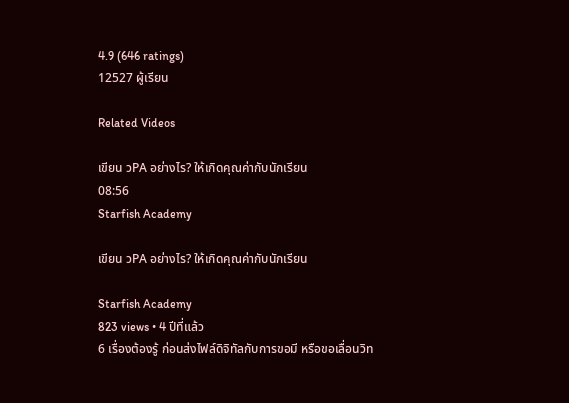4.9 (646 ratings)
12527 ผู้เรียน

Related Videos

เขียน วPA อย่างไร? ให้เกิดคุณค่ากับนักเรียน
08:56
Starfish Academy

เขียน วPA อย่างไร? ให้เกิดคุณค่ากับนักเรียน

Starfish Academy
823 views • 4 ปีที่แล้ว
6 เรื่องต้องรู้ ก่อนส่งไฟล์ดิจิทัลกับการขอมี หรือขอเลื่อนวิท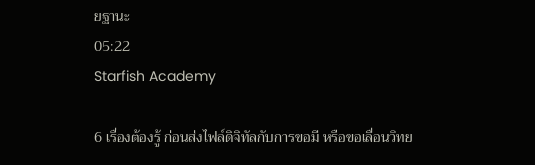ยฐานะ
05:22
Starfish Academy

6 เรื่องต้องรู้ ก่อนส่งไฟล์ดิจิทัลกับการขอมี หรือขอเลื่อนวิทย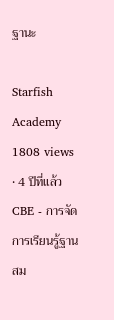ฐานะ

Starfish Academy
1808 views • 4 ปีที่แล้ว
CBE - การจัดการเรียนรู้ฐานสม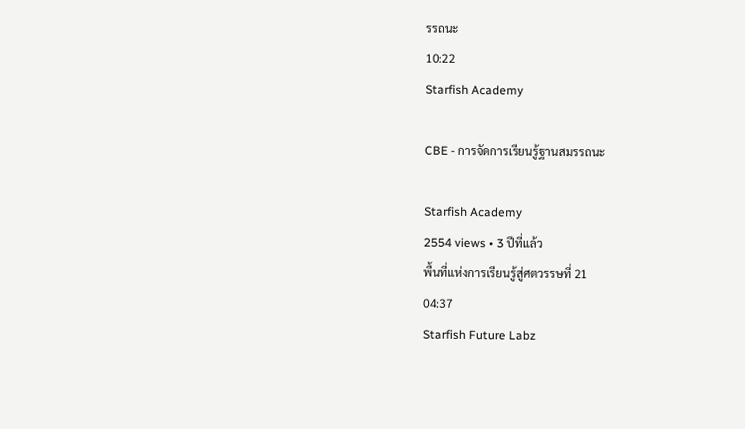รรถนะ
10:22
Starfish Academy

CBE - การจัดการเรียนรู้ฐานสมรรถนะ

Starfish Academy
2554 views • 3 ปีที่แล้ว
พื้นที่แห่งการเรียนรู้สู่ศตวรรษที่ 21
04:37
Starfish Future Labz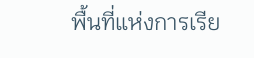พื้นที่แห่งการเรีย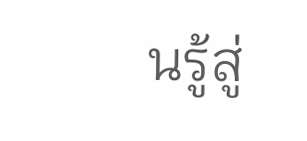นรู้สู่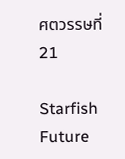ศตวรรษที่ 21

Starfish Future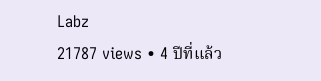Labz
21787 views • 4 ปีที่แล้ว